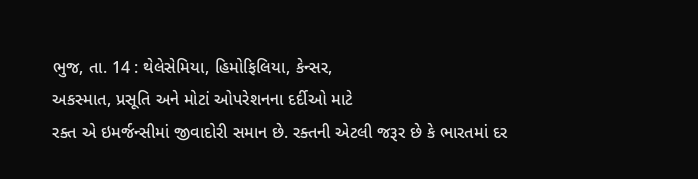ભુજ, તા. 14 : થેલેસેમિયા, હિમોફિલિયા, કેન્સર,
અકસ્માત, પ્રસૂતિ અને મોટાં ઓપરેશનના દર્દીઓ માટે
રક્ત એ ઇમર્જન્સીમાં જીવાદોરી સમાન છે. રક્તની એટલી જરૂર છે કે ભારતમાં દર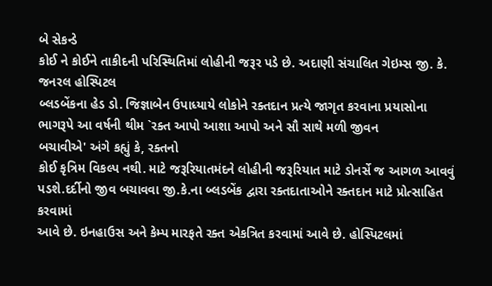બે સેકન્ડે
કોઈ ને કોઈને તાકીદની પરિસ્થિતિમાં લોહીની જરૂર પડે છે. અદાણી સંચાલિત ગેઇમ્સ જી. કે. જનરલ હોસ્પિટલ
બ્લડબેંકના હેડ ડો. જિજ્ઞાબેન ઉપાધ્યાયે લોકોને રક્તદાન પ્રત્યે જાગૃત કરવાના પ્રયાસોના
ભાગરૂપે આ વર્ષની થીમ `રક્ત આપો આશા આપો અને સૌ સાથે મળી જીવન
બચાવીએ' અંગે કહ્યું કે, રક્તનો
કોઈ કૃત્રિમ વિકલ્પ નથી. માટે જરૂરિયાતમંદને લોહીની જરૂરિયાત માટે ડોનર્સે જ આગળ આવવું
પડશે.દર્દીનો જીવ બચાવવા જી.કે.ના બ્લડબેંક દ્વારા રક્તદાતાઓને રક્તદાન માટે પ્રોત્સાહિત કરવામાં
આવે છે. ઇનહાઉસ અને કેમ્પ મારફતે રક્ત એકત્રિત કરવામાં આવે છે. હોસ્પિટલમાં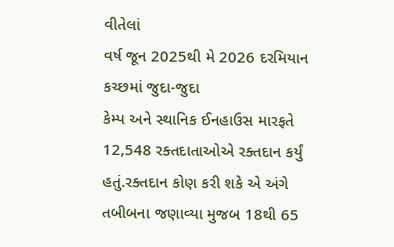વીતેલાં
વર્ષ જૂન 2025થી મે 2026 દરમિયાન કચ્છમાં જુદા-જુદા
કેમ્પ અને સ્થાનિક ઈનહાઉસ મારફતે 12,548 રક્તદાતાઓએ રક્તદાન કર્યું હતું.રક્તદાન કોણ કરી શકે એ અંગે
તબીબના જણાવ્યા મુજબ 18થી 65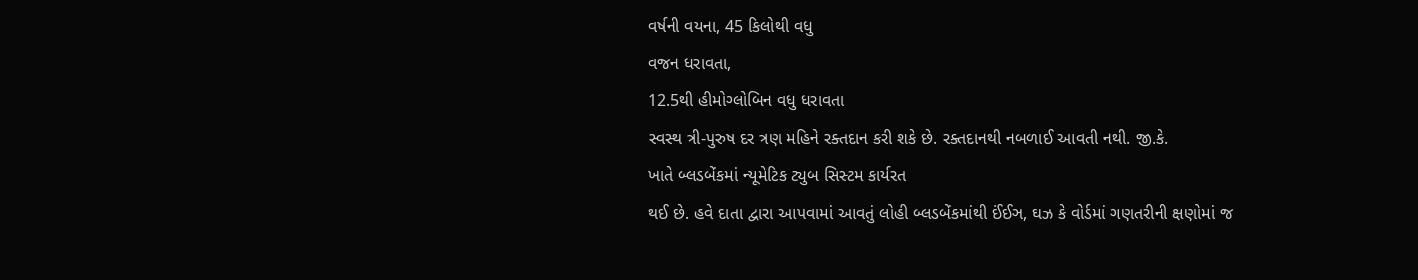વર્ષની વયના, 45 કિલોથી વધુ
વજન ધરાવતા,
12.5થી હીમોગ્લોબિન વધુ ધરાવતા
સ્વસ્થ ત્રી-પુરુષ દર ત્રણ મહિને રક્તદાન કરી શકે છે. રક્તદાનથી નબળાઈ આવતી નથી. જી.કે.
ખાતે બ્લડબેંકમાં ન્યૂમેટિક ટ્યુબ સિસ્ટમ કાર્યરત
થઈ છે. હવે દાતા દ્વારા આપવામાં આવતું લોહી બ્લડબેંકમાંથી ઈંઈઞ, ઘઝ કે વોર્ડમાં ગણતરીની ક્ષણોમાં જ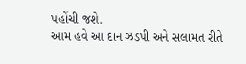પહોંચી જશે.
આમ હવે આ દાન ઝડપી અને સલામત રીતે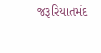જરૂરિયાતમંદ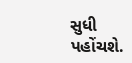સુધી પહોંચશે.